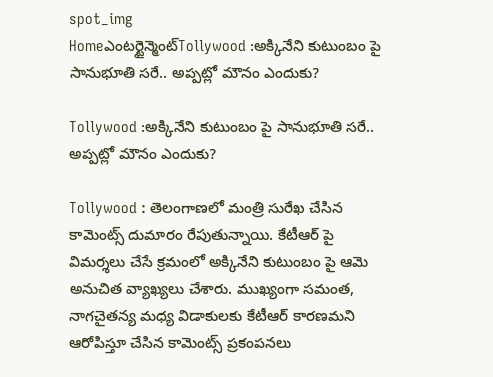spot_img
Homeఎంటర్టైన్మెంట్Tollywood :అక్కినేని కుటుంబం పై సానుభూతి సరే.. అప్పట్లో మౌనం ఎందుకు?

Tollywood :అక్కినేని కుటుంబం పై సానుభూతి సరే.. అప్పట్లో మౌనం ఎందుకు?

Tollywood : తెలంగాణలో మంత్రి సురేఖ చేసిన కామెంట్స్ దుమారం రేపుతున్నాయి. కేటీఆర్ పై విమర్శలు చేసే క్రమంలో అక్కినేని కుటుంబం పై ఆమె అనుచిత వ్యాఖ్యలు చేశారు. ముఖ్యంగా సమంత, నాగచైతన్య మధ్య విడాకులకు కేటీఆర్ కారణమని ఆరోపిస్తూ చేసిన కామెంట్స్ ప్రకంపనలు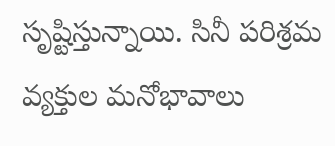సృష్టిస్తున్నాయి. సినీ పరిశ్రమ వ్యక్తుల మనోభావాలు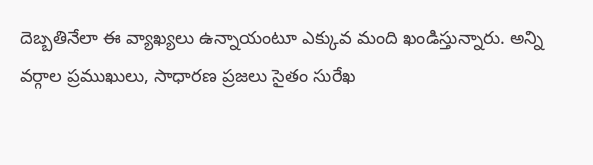దెబ్బతినేలా ఈ వ్యాఖ్యలు ఉన్నాయంటూ ఎక్కువ మంది ఖండిస్తున్నారు. అన్ని వర్గాల ప్రముఖులు, సాధారణ ప్రజలు సైతం సురేఖ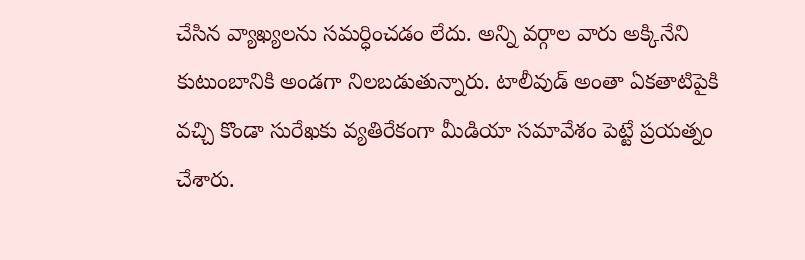చేసిన వ్యాఖ్యలను సమర్ధించడం లేదు. అన్ని వర్గాల వారు అక్కినేని కుటుంబానికి అండగా నిలబడుతున్నారు. టాలీవుడ్ అంతా ఏకతాటిపైకి వచ్చి కొండా సురేఖకు వ్యతిరేకంగా మీడియా సమావేశం పెట్టే ప్రయత్నం చేశారు.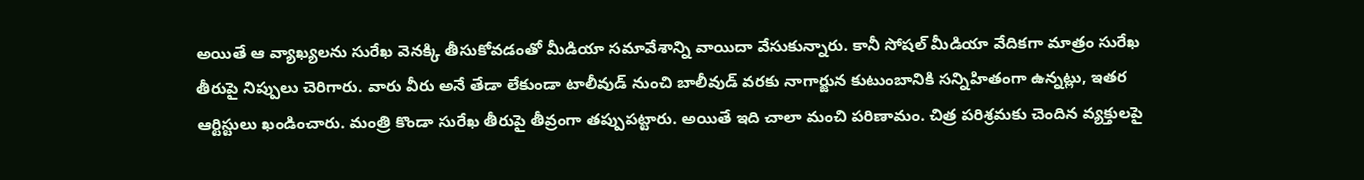అయితే ఆ వ్యాఖ్యలను సురేఖ వెనక్కి తీసుకోవడంతో మీడియా సమావేశాన్ని వాయిదా వేసుకున్నారు. కానీ సోషల్ మీడియా వేదికగా మాత్రం సురేఖ తీరుపై నిప్పులు చెరిగారు. వారు వీరు అనే తేడా లేకుండా టాలీవుడ్ నుంచి బాలీవుడ్ వరకు నాగార్జున కుటుంబానికి సన్నిహితంగా ఉన్నట్లు, ఇతర ఆర్టిస్టులు ఖండించారు. మంత్రి కొండా సురేఖ తీరుపై తీవ్రంగా తప్పుపట్టారు. అయితే ఇది చాలా మంచి పరిణామం. చిత్ర పరిశ్రమకు చెందిన వ్యక్తులపై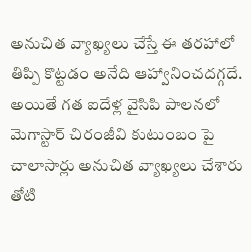అనుచిత వ్యాఖ్యలు చేస్తే ఈ తరహాలో తిప్పి కొట్టడం అనేది ఆహ్వానించదగ్గదే. అయితే గత ఐదేళ్ల వైసిపి పాలనలో మెగాస్టార్ చిరంజీవి కుటుంబం పై చాలాసార్లు అనుచిత వ్యాఖ్యలు చేశారు తోటి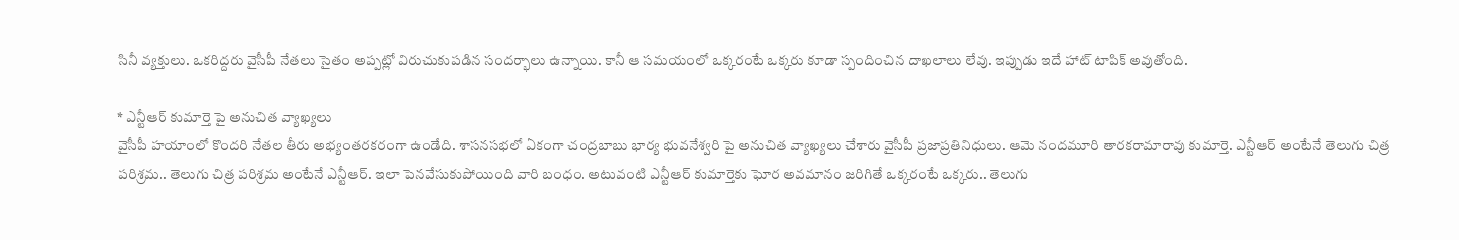సినీ వ్యక్తులు. ఒకరిద్దరు వైసీపీ నేతలు సైతం అప్పట్లో విరుచుకుపడిన సందర్భాలు ఉన్నాయి. కానీ ఆ సమయంలో ఒక్కరంటే ఒక్కరు కూడా స్పందించిన దాఖలాలు లేవు. ఇప్పుడు ఇదే హాట్ టాపిక్ అవుతోంది.

* ఎన్టీఆర్ కుమార్తె పై అనుచిత వ్యాఖ్యలు
వైసీపీ హయాంలో కొందరి నేతల తీరు అభ్యంతరకరంగా ఉండేది. శాసనసభలో ఏకంగా చంద్రబాబు భార్య భువనేశ్వరి పై అనుచిత వ్యాఖ్యలు చేశారు వైసీపీ ప్రజాప్రతినిధులు. ఆమె నందమూరి తారకరామారావు కుమార్తె. ఎన్టీఆర్ అంటేనే తెలుగు చిత్ర పరిశ్రమ.. తెలుగు చిత్ర పరిశ్రమ అంటేనే ఎన్టీఆర్. ఇలా పెనవేసుకుపోయింది వారి బంధం. అటువంటి ఎన్టీఆర్ కుమార్తెకు ఘోర అవమానం జరిగితే ఒక్కరంటే ఒక్కరు.. తెలుగు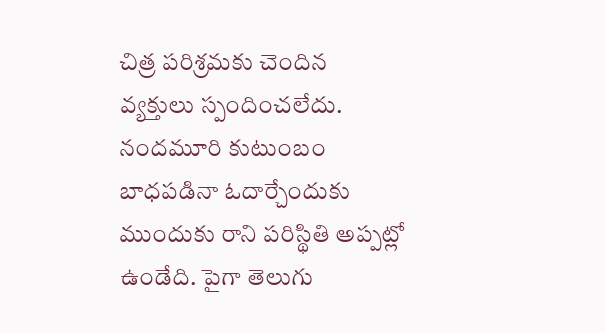చిత్ర పరిశ్రమకు చెందిన వ్యక్తులు స్పందించలేదు. నందమూరి కుటుంబం బాధపడినా ఓదార్చేందుకు ముందుకు రాని పరిస్థితి అప్పట్లో ఉండేది. పైగా తెలుగు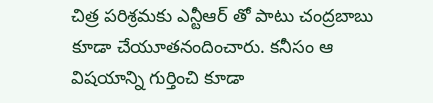చిత్ర పరిశ్రమకు ఎన్టీఆర్ తో పాటు చంద్రబాబు కూడా చేయూతనందించారు. కనీసం ఆ విషయాన్ని గుర్తించి కూడా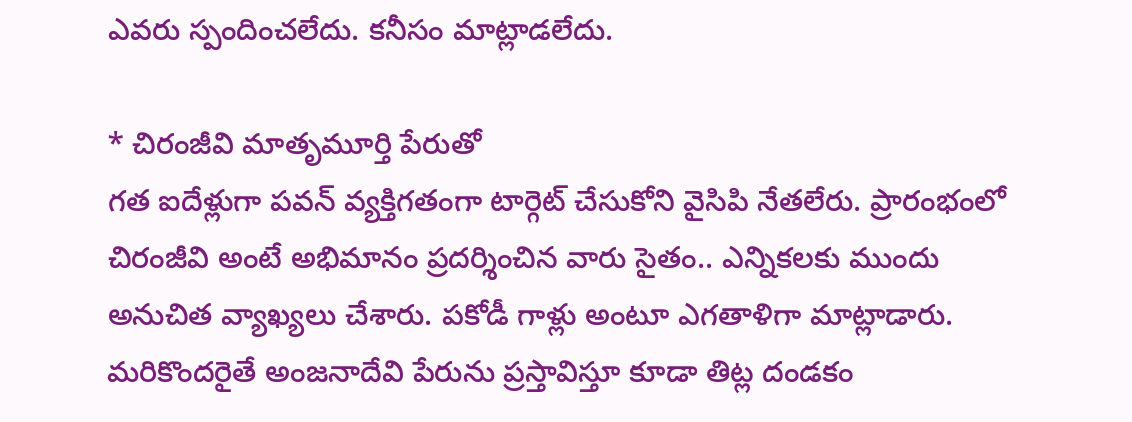ఎవరు స్పందించలేదు. కనీసం మాట్లాడలేదు.

* చిరంజీవి మాతృమూర్తి పేరుతో
గత ఐదేళ్లుగా పవన్ వ్యక్తిగతంగా టార్గెట్ చేసుకోని వైసిపి నేతలేరు. ప్రారంభంలో చిరంజీవి అంటే అభిమానం ప్రదర్శించిన వారు సైతం.. ఎన్నికలకు ముందు అనుచిత వ్యాఖ్యలు చేశారు. పకోడీ గాళ్లు అంటూ ఎగతాళిగా మాట్లాడారు. మరికొందరైతే అంజనాదేవి పేరును ప్రస్తావిస్తూ కూడా తిట్ల దండకం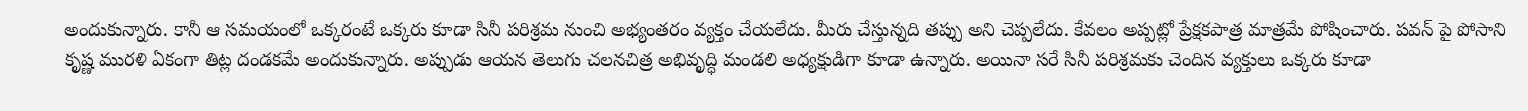అందుకున్నారు. కానీ ఆ సమయంలో ఒక్కరంటే ఒక్కరు కూడా సినీ పరిశ్రమ నుంచి అభ్యంతరం వ్యక్తం చేయలేదు. మీరు చేస్తున్నది తప్పు అని చెప్పలేదు. కేవలం అప్పట్లో ప్రేక్షకపాత్ర మాత్రమే పోషించారు. పవన్ పై పోసాని కృష్ణ మురళి ఏకంగా తిట్ల దండకమే అందుకున్నారు. అప్పుడు ఆయన తెలుగు చలనచిత్ర అభివృద్ధి మండలి అధ్యక్షుడిగా కూడా ఉన్నారు. అయినా సరే సినీ పరిశ్రమకు చెందిన వ్యక్తులు ఒక్కరు కూడా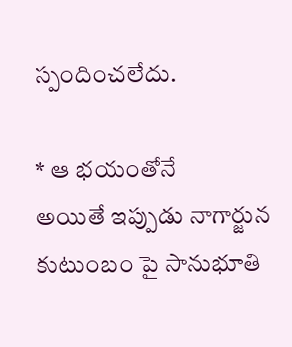స్పందించలేదు.

* ఆ భయంతోనే
అయితే ఇప్పుడు నాగార్జున కుటుంబం పై సానుభూతి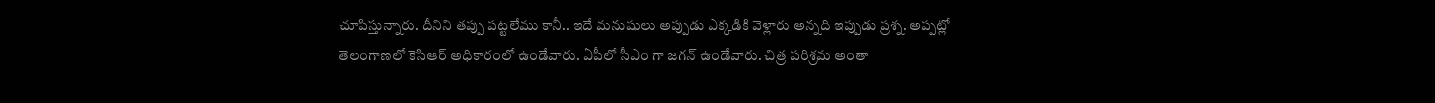చూపిస్తున్నారు. దీనిని తప్పు పట్టలేము కానీ.. ఇదే మనుషులు అప్పుడు ఎక్కడికి వెళ్లారు అన్నది ఇప్పుడు ప్రశ్న. అప్పట్లో తెలంగాణలో కెసిఆర్ అధికారంలో ఉండేవారు. ఏపీలో సీఎం గా జగన్ ఉండేవారు. చిత్ర పరిశ్రమ అంతా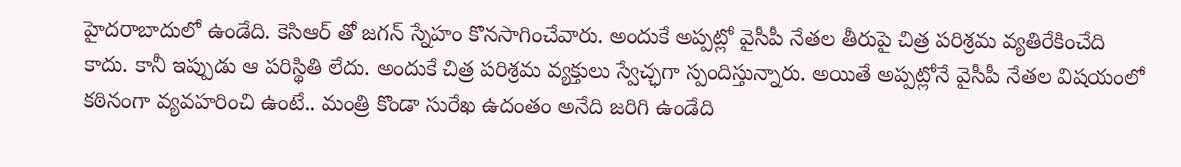హైదరాబాదులో ఉండేది. కెసిఆర్ తో జగన్ స్నేహం కొనసాగించేవారు. అందుకే అప్పట్లో వైసీపీ నేతల తీరుపై చిత్ర పరిశ్రమ వ్యతిరేకించేది కాదు. కానీ ఇప్పుడు ఆ పరిస్థితి లేదు. అందుకే చిత్ర పరిశ్రమ వ్యక్తులు స్వేచ్ఛగా స్పందిస్తున్నారు. అయితే అప్పట్లోనే వైసీపీ నేతల విషయంలో కఠినంగా వ్యవహరించి ఉంటే.. మంత్రి కొండా సురేఖ ఉదంతం అనేది జరిగి ఉండేది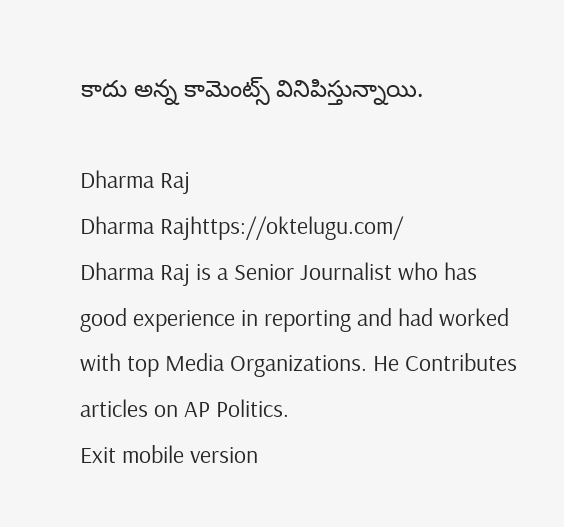కాదు అన్న కామెంట్స్ వినిపిస్తున్నాయి.

Dharma Raj
Dharma Rajhttps://oktelugu.com/
Dharma Raj is a Senior Journalist who has good experience in reporting and had worked with top Media Organizations. He Contributes articles on AP Politics.
Exit mobile version